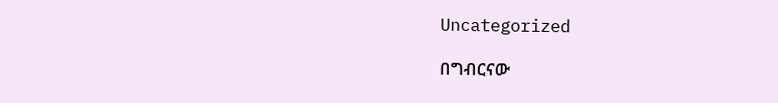Uncategorized

በግብርናው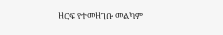ዘርፍ የተመዘገቡ መልካም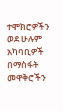ተሞክሮዎችን ወደ ሁሉም አካባቢዎች በማስፋት መዋቅሮችን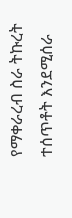የማቀራረብ ስራ ትኩረት ተሰጥቶት እንደሚሰራ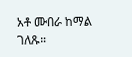አቶ ሙበራ ከማል ገለጹ።